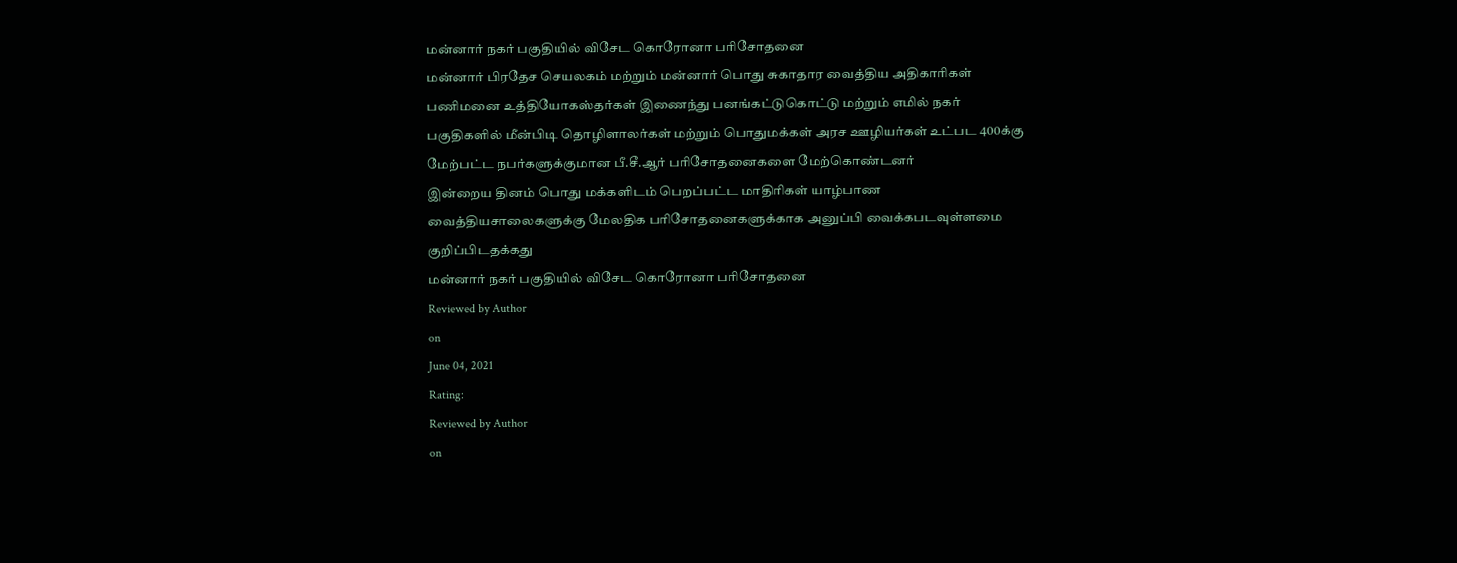மன்னார் நகர் பகுதியில் விசேட கொரோனா பரிசோதனை
மன்னார் பிரதேச செயலகம் மற்றும் மன்னார் பொது சுகாதார வைத்திய அதிகாரிகள் பணிமனை உத்தியோகஸ்தர்கள் இணைந்து பனங்கட்டுகொட்டு மற்றும் எமில் நகர் பகுதிகளில் மீன்பிடி தொழிளாலர்கள் மற்றும் பொதுமக்கள் அரச ஊழியர்கள் உட்பட 400க்கு மேற்பட்ட நபர்களுக்குமான பீ.சீ.ஆர் பரிசோதனைகளை மேற்கொண்டனர்
இன்றைய தினம் பொது மக்களிடம் பெறப்பட்ட மாதிரிகள் யாழ்பாண வைத்தியசாலைகளுக்கு மேலதிக பரிசோதனைகளுக்காக அனுப்பி வைக்கபடவுள்ளமை குறிப்பிடதக்கது
மன்னார் நகர் பகுதியில் விசேட கொரோனா பரிசோதனை
Reviewed by Author
on
June 04, 2021
Rating:
Reviewed by Author
on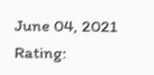June 04, 2021
Rating: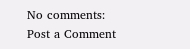No comments:
Post a Comment